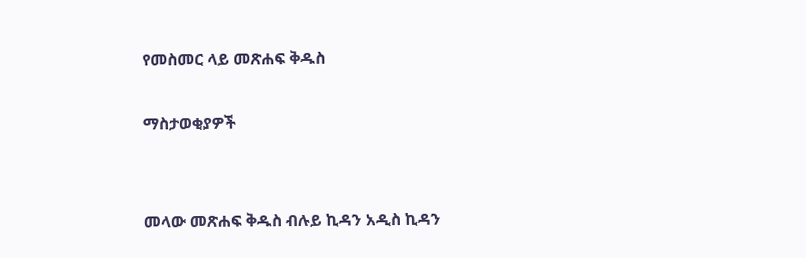የመስመር ላይ መጽሐፍ ቅዱስ

ማስታወቂያዎች


መላው መጽሐፍ ቅዱስ ብሉይ ኪዳን አዲስ ኪዳን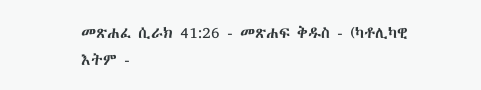መጽሐፈ ሲራክ 41:26 - መጽሐፍ ቅዱስ - (ካቶሊካዊ እትም -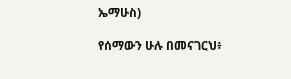ኤማሁስ)

የሰማውን ሁሉ በመናገርህ፥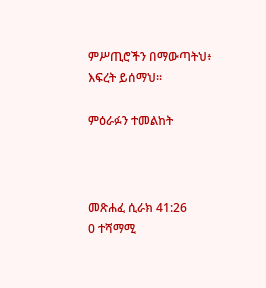ምሥጢሮችን በማውጣትህ፥ እፍረት ይሰማህ።

ምዕራፉን ተመልከት



መጽሐፈ ሲራክ 41:26
0 ተሻማሚ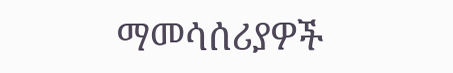ማመሳሰሪያዎች